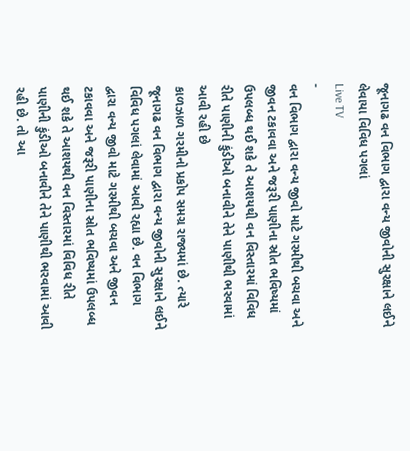જૂનાગઢ વન વિભાગ દ્વારા વન્ય જીવોની સુરક્ષાને લઈને લેવાયા વિવિધ પગલાં
Live TV
-
વન વિભાગ દ્વારા વન્ય જીવો માટે ગરમીથી બચવા અને જીવન ટકાવવા અને જરૂરી પાણીના સ્રોત ભવિષ્યમાં ઉપલબ્ધ થઈ શકે તે આશયથી વન વિસ્તારમાં વિવિધ રીતે પાણીની કુંડીઓ બનાવીને તેને પાણીથી ભરવામાં આવી રહી છે
કાળઝાળ ગરમીનો પ્રકોપ સમગ્ર રાજ્યમાં છે. ત્યારે જૂનાગઢ વન વિભાગ દ્વારા વન્ય જીવોની સુરક્ષાને લઈને વિવિધ પગલાં લેવામાં આવી રહ્યા છે. વન વિભાગ દ્વારા વન્ય જીવો માટે ગરમીથી બચવા અને જીવન ટકાવવા અને જરૂરી પાણીના સ્રોત ભવિષ્યમાં ઉપલબ્ધ થઈ શકે તે આશયથી વન વિસ્તારમાં વિવિધ રીતે પાણીની કુંડીઓ બનાવીને તેને પાણીથી ભરવામાં આવી રહી છે. તો આ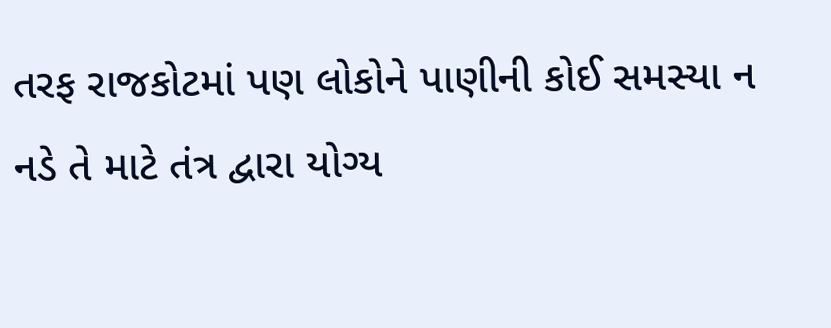તરફ રાજકોટમાં પણ લોકોને પાણીની કોઈ સમસ્યા ન નડે તે માટે તંત્ર દ્વારા યોગ્ય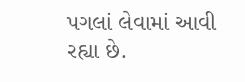પગલાં લેવામાં આવી રહ્યા છે.